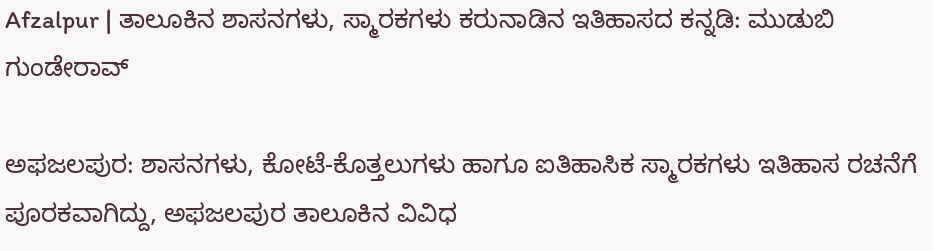Afzalpur | ತಾಲೂಕಿನ ಶಾಸನಗಳು, ಸ್ಮಾರಕಗಳು ಕರುನಾಡಿನ ಇತಿಹಾಸದ ಕನ್ನಡಿ: ಮುಡುಬಿ ಗುಂಡೇರಾವ್

ಅಫಜಲಪುರ: ಶಾಸನಗಳು, ಕೋಟೆ-ಕೊತ್ತಲುಗಳು ಹಾಗೂ ಐತಿಹಾಸಿಕ ಸ್ಮಾರಕಗಳು ಇತಿಹಾಸ ರಚನೆಗೆ ಪೂರಕವಾಗಿದ್ದು, ಅಫಜಲಪುರ ತಾಲೂಕಿನ ವಿವಿಧ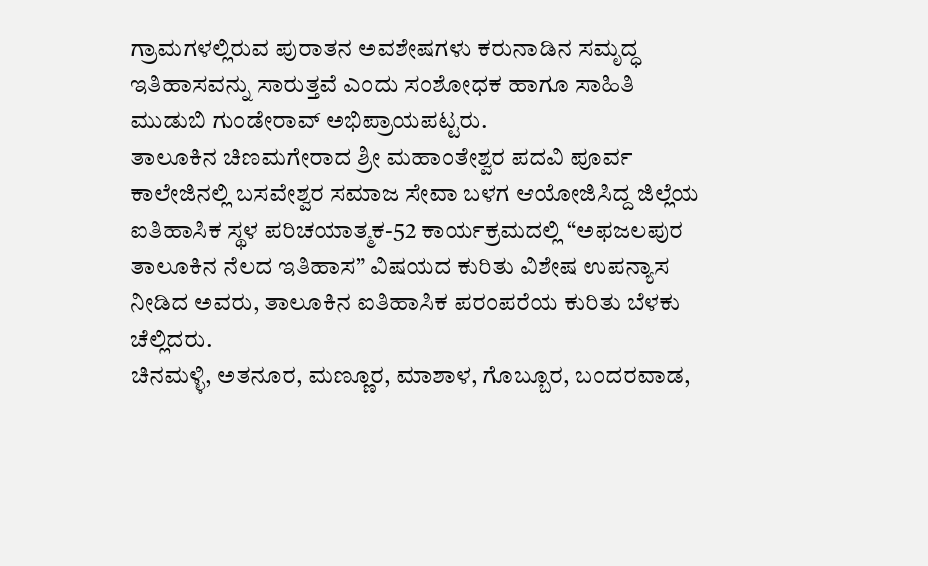ಗ್ರಾಮಗಳಲ್ಲಿರುವ ಪುರಾತನ ಅವಶೇಷಗಳು ಕರುನಾಡಿನ ಸಮೃದ್ಧ ಇತಿಹಾಸವನ್ನು ಸಾರುತ್ತವೆ ಎಂದು ಸಂಶೋಧಕ ಹಾಗೂ ಸಾಹಿತಿ ಮುಡುಬಿ ಗುಂಡೇರಾವ್ ಅಭಿಪ್ರಾಯಪಟ್ಟರು.
ತಾಲೂಕಿನ ಚಿಣಮಗೇರಾದ ಶ್ರೀ ಮಹಾಂತೇಶ್ವರ ಪದವಿ ಪೂರ್ವ ಕಾಲೇಜಿನಲ್ಲಿ ಬಸವೇಶ್ವರ ಸಮಾಜ ಸೇವಾ ಬಳಗ ಆಯೋಜಿಸಿದ್ದ ಜಿಲ್ಲೆಯ ಐತಿಹಾಸಿಕ ಸ್ಥಳ ಪರಿಚಯಾತ್ಮಕ-52 ಕಾರ್ಯಕ್ರಮದಲ್ಲಿ “ಅಫಜಲಪುರ ತಾಲೂಕಿನ ನೆಲದ ಇತಿಹಾಸ” ವಿಷಯದ ಕುರಿತು ವಿಶೇಷ ಉಪನ್ಯಾಸ ನೀಡಿದ ಅವರು, ತಾಲೂಕಿನ ಐತಿಹಾಸಿಕ ಪರಂಪರೆಯ ಕುರಿತು ಬೆಳಕು ಚೆಲ್ಲಿದರು.
ಚಿನಮಳ್ಳಿ, ಅತನೂರ, ಮಣ್ಣೂರ, ಮಾಶಾಳ, ಗೊಬ್ಬೂರ, ಬಂದರವಾಡ,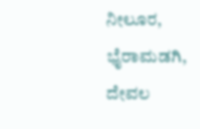ನೀಲೂರ, ಭೈರಾಮಡಗಿ, ದೇವಲ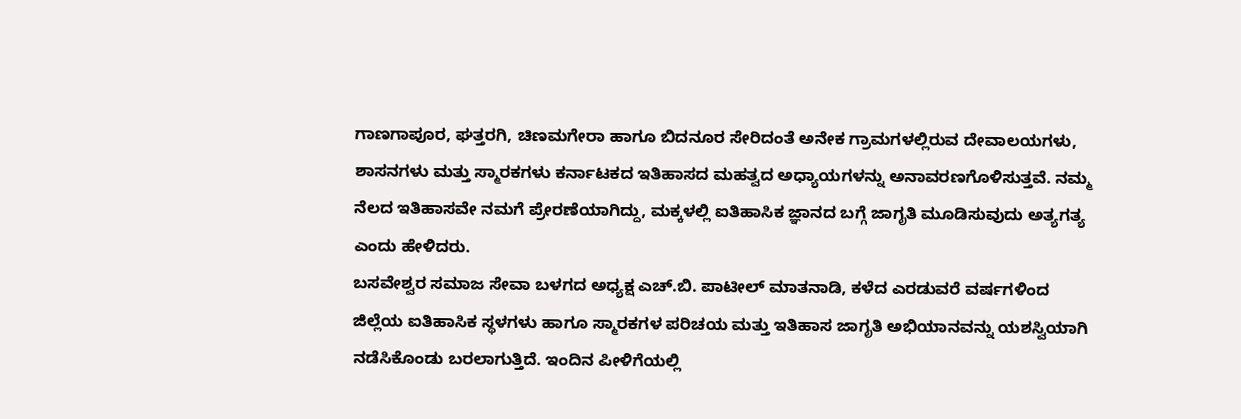ಗಾಣಗಾಪೂರ, ಘತ್ತರಗಿ, ಚಿಣಮಗೇರಾ ಹಾಗೂ ಬಿದನೂರ ಸೇರಿದಂತೆ ಅನೇಕ ಗ್ರಾಮಗಳಲ್ಲಿರುವ ದೇವಾಲಯಗಳು, ಶಾಸನಗಳು ಮತ್ತು ಸ್ಮಾರಕಗಳು ಕರ್ನಾಟಕದ ಇತಿಹಾಸದ ಮಹತ್ವದ ಅಧ್ಯಾಯಗಳನ್ನು ಅನಾವರಣಗೊಳಿಸುತ್ತವೆ. ನಮ್ಮ ನೆಲದ ಇತಿಹಾಸವೇ ನಮಗೆ ಪ್ರೇರಣೆಯಾಗಿದ್ದು, ಮಕ್ಕಳಲ್ಲಿ ಐತಿಹಾಸಿಕ ಜ್ಞಾನದ ಬಗ್ಗೆ ಜಾಗೃತಿ ಮೂಡಿಸುವುದು ಅತ್ಯಗತ್ಯ ಎಂದು ಹೇಳಿದರು.
ಬಸವೇಶ್ವರ ಸಮಾಜ ಸೇವಾ ಬಳಗದ ಅಧ್ಯಕ್ಷ ಎಚ್.ಬಿ. ಪಾಟೀಲ್ ಮಾತನಾಡಿ, ಕಳೆದ ಎರಡುವರೆ ವರ್ಷಗಳಿಂದ ಜಿಲ್ಲೆಯ ಐತಿಹಾಸಿಕ ಸ್ಥಳಗಳು ಹಾಗೂ ಸ್ಮಾರಕಗಳ ಪರಿಚಯ ಮತ್ತು ಇತಿಹಾಸ ಜಾಗೃತಿ ಅಭಿಯಾನವನ್ನು ಯಶಸ್ವಿಯಾಗಿ ನಡೆಸಿಕೊಂಡು ಬರಲಾಗುತ್ತಿದೆ. ಇಂದಿನ ಪೀಳಿಗೆಯಲ್ಲಿ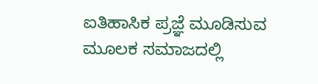ಐತಿಹಾಸಿಕ ಪ್ರಜ್ಞೆ ಮೂಡಿಸುವ ಮೂಲಕ ಸಮಾಜದಲ್ಲಿ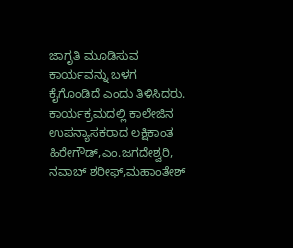ಜಾಗೃತಿ ಮೂಡಿಸುವ ಕಾರ್ಯವನ್ನು ಬಳಗ ಕೈಗೊಂಡಿದೆ ಎಂದು ತಿಳಿಸಿದರು.
ಕಾರ್ಯಕ್ರಮದಲ್ಲಿ ಕಾಲೇಜಿನ ಉಪನ್ಯಾಸಕರಾದ ಲಕ್ಷಿಕಾಂತ ಹಿರೇಗೌಡ್,ಎಂ.ಜಗದೇಶ್ವರಿ, ನವಾಬ್ ಶರೀಫ್,ಮಹಾಂತೇಶ್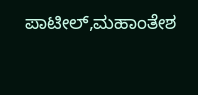ಪಾಟೀಲ್,ಮಹಾಂತೇಶ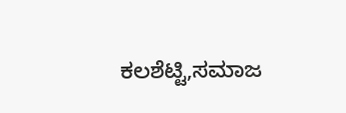ಕಲಶೆಟ್ಟಿ,ಸಮಾಜ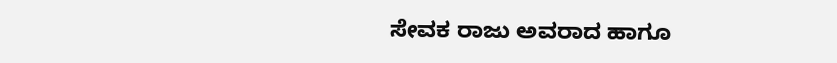ಸೇವಕ ರಾಜು ಅವರಾದ ಹಾಗೂ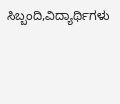ಸಿಬ್ಬಂದಿ,ವಿದ್ಯಾರ್ಥಿಗಳು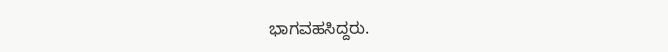ಭಾಗವಹಸಿದ್ದರು.